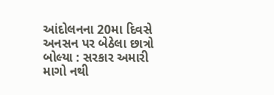આંદોલનના 20મા દિવસે અનસન પર બેઠેલા છાત્રો બોલ્યા : સરકાર અમારી માગો નથી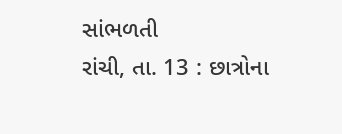સાંભળતી
રાંચી, તા. 13 : છાત્રોના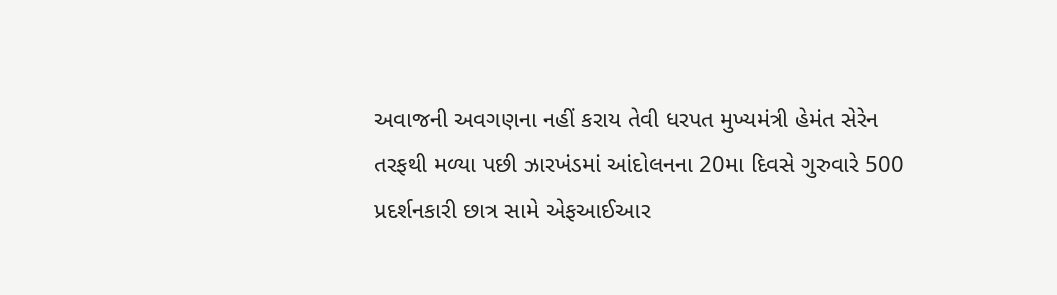અવાજની અવગણના નહીં કરાય તેવી ધરપત મુખ્યમંત્રી હેમંત સેરેન તરફથી મળ્યા પછી ઝારખંડમાં આંદોલનના 20મા દિવસે ગુરુવારે 500 પ્રદર્શનકારી છાત્ર સામે એફઆઈઆર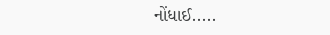નોંધાઈ.....